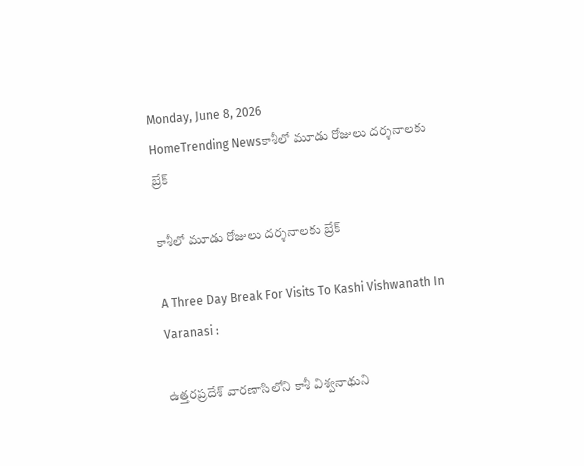Monday, June 8, 2026
HomeTrending Newsకాశీలో మూడు రోజులు దర్శనాలకు బ్రేక్

కాశీలో మూడు రోజులు దర్శనాలకు బ్రేక్

A Three Day Break For Visits To Kashi Vishwanath In Varanasi :

ఉత్తరప్రదేశ్‌ వారణాసిలోని కాశీ విశ్వనాథుని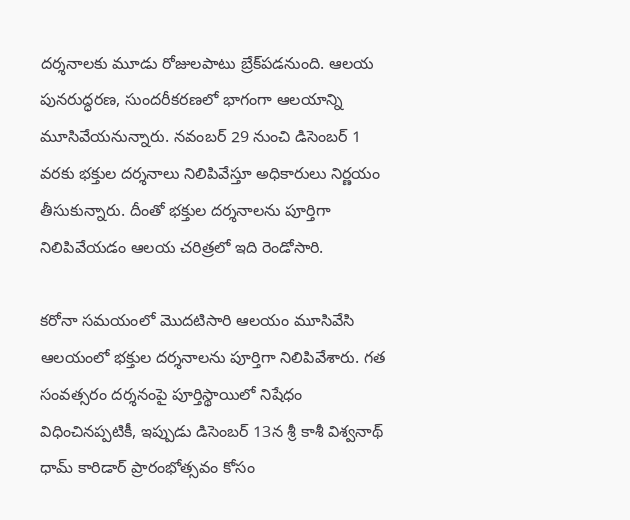దర్శనాలకు మూడు రోజులపాటు బ్రేక్‌పడనుంది. ఆలయ పునరుద్ధరణ, సుందరీకరణలో భాగంగా ఆలయాన్ని మూసివేయనున్నారు. నవంబర్ 29 నుంచి డిసెంబర్ 1 వరకు భక్తుల దర్శనాలు నిలిపివేస్తూ అధికారులు నిర్ణయం తీసుకున్నారు. దీంతో భక్తుల దర్శనాలను పూర్తిగా నిలిపివేయడం ఆలయ చరిత్రలో ఇది రెండోసారి.

కరోనా సమయంలో మొదటిసారి ఆలయం మూసివేసి ఆలయంలో భక్తుల దర్శనాలను పూర్తిగా నిలిపివేశారు. గత సంవత్సరం దర్శనంపై పూర్తిస్థాయిలో నిషేధం విధించినప్పటికీ, ఇప్పుడు డిసెంబర్ 13న శ్రీ కాశీ విశ్వనాథ్ ధామ్ కారిడార్ ప్రారంభోత్సవం కోసం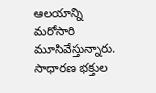ఆలయాన్ని మరోసారి మూసివేస్తున్నారు. సాధారణ భక్తుల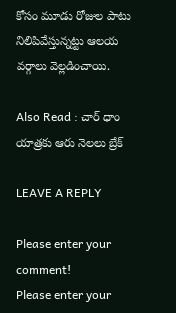కోసం మూడు రోజుల పాటు నిలిపివేస్తున్నట్టు ఆలయ వర్గాలు వెల్లడించాయి.

Also Read : చార్ ధాం యాత్రకు ఆరు నెలలు బ్రేక్

LEAVE A REPLY

Please enter your comment!
Please enter your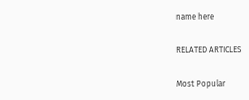name here

RELATED ARTICLES

Most Popular